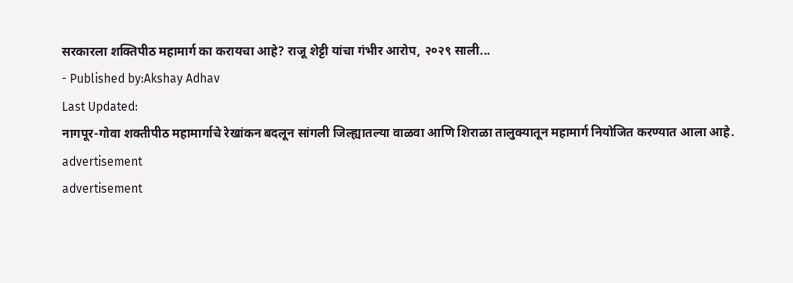सरकारला शक्तिपीठ महामार्ग का करायचा आहे? राजू शेट्टी यांचा गंभीर आरोप, २०२९ साली...
- Published by:Akshay Adhav
Last Updated:
नागपूर-गोवा शक्तीपीठ महामार्गाचे रेखांकन बदलून सांगली जिल्ह्यातल्या वाळवा आणि शिराळा तालुक्यातून महामार्ग नियोजित करण्यात आला आहे.
advertisement
advertisement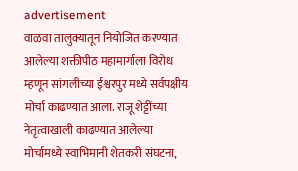advertisement
वाळवा तालुक्यातून नियोजित करण्यात आलेल्या शक्तीपीठ महामार्गाला विरोध म्हणून सांगलीच्या ईश्वरपुर मध्ये सर्वपक्षीय मोर्चा काढण्यात आला. राजू शेट्टींच्या नेतृत्वाखाली काढण्यात आलेल्या मोर्चामध्ये स्वाभिमानी शेतकरी संघटना,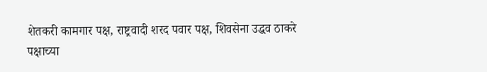शेतकरी कामगार पक्ष, राष्ट्रवादी शरद पवार पक्ष, शिवसेना उद्धव ठाकरे पक्षाच्या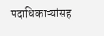पदाधिकाऱ्यांसह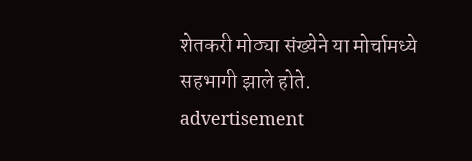शेतकरी मोठ्या संख्येने या मोर्चामध्ये सहभागी झाले होते.
advertisement